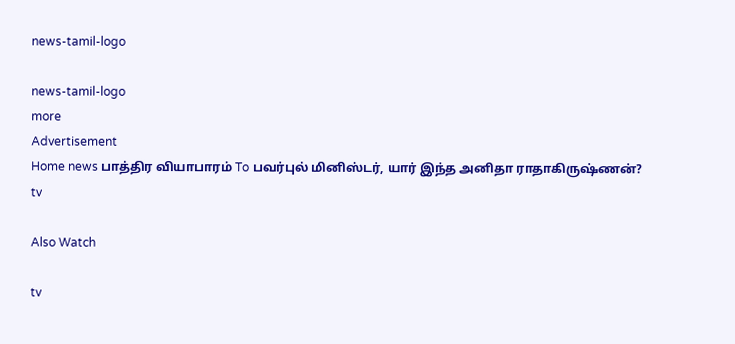news-tamil-logo

news-tamil-logo
more
Advertisement
Home news பாத்திர வியாபாரம் To பவர்புல் மினிஸ்டர், யார் இந்த அனிதா ராதாகிருஷ்ணன்?
tv

Also Watch

tv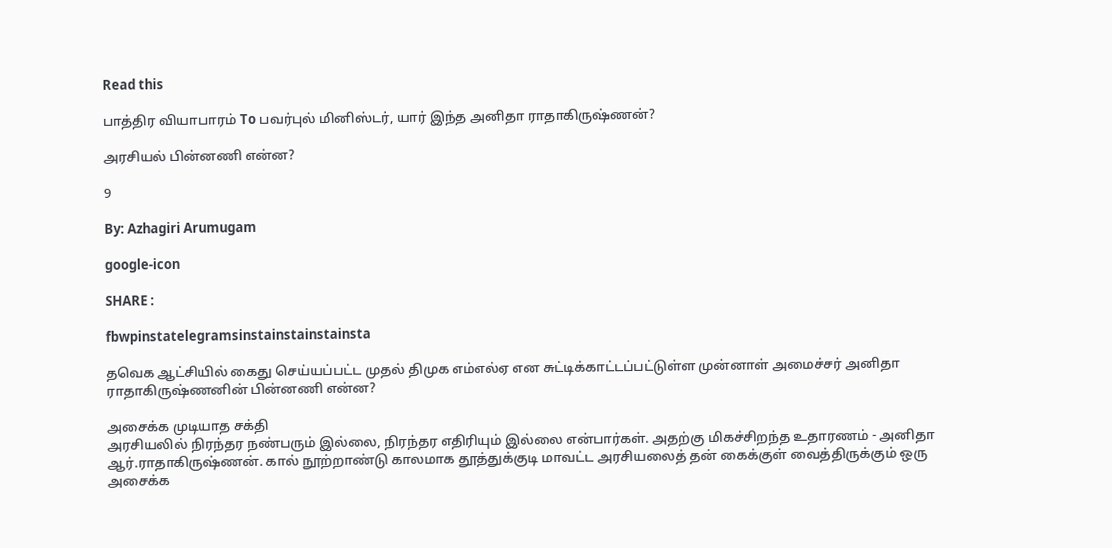Read this

பாத்திர வியாபாரம் To பவர்புல் மினிஸ்டர், யார் இந்த அனிதா ராதாகிருஷ்ணன்?

அரசியல் பின்னணி என்ன?

9

By: Azhagiri Arumugam

google-icon

SHARE :

fbwpinstatelegramsinstainstainstainsta

தவெக ஆட்சியில் கைது செய்யப்பட்ட முதல் திமுக எம்எல்ஏ என சுட்டிக்காட்டப்பட்டுள்ள முன்னாள் அமைச்சர் அனிதா ராதாகிருஷ்ணனின் பின்னணி என்ன?

அசைக்க முடியாத சக்தி
அரசியலில் நிரந்தர நண்பரும் இல்லை, நிரந்தர எதிரியும் இல்லை என்பார்கள். அதற்கு மிகச்சிறந்த உதாரணம் - அனிதா ஆர்.ராதாகிருஷ்ணன். கால் நூற்றாண்டு காலமாக தூத்துக்குடி மாவட்ட அரசியலைத் தன் கைக்குள் வைத்திருக்கும் ஒரு அசைக்க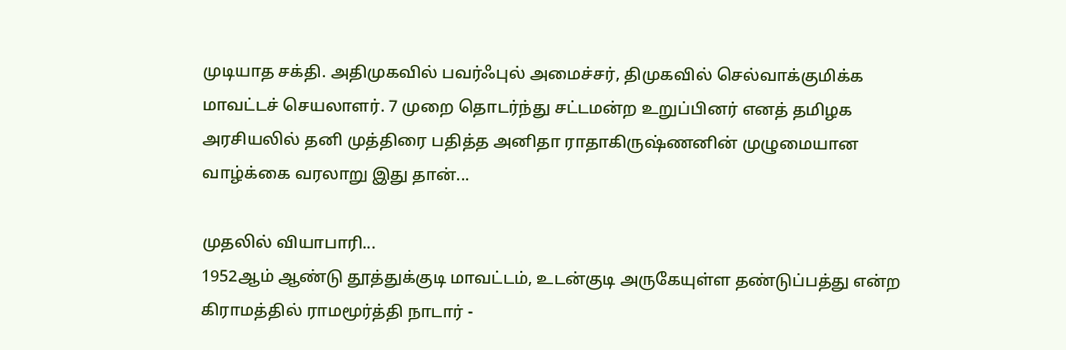முடியாத சக்தி. அதிமுகவில் பவர்ஃபுல் அமைச்சர், திமுகவில் செல்வாக்குமிக்க மாவட்டச் செயலாளர். 7 முறை தொடர்ந்து சட்டமன்ற உறுப்பினர் எனத் தமிழக அரசியலில் தனி முத்திரை பதித்த அனிதா ராதாகிருஷ்ணனின் முழுமையான வாழ்க்கை வரலாறு இது தான்...

முதலில் வியாபாரி...
1952ஆம் ஆண்டு தூத்துக்குடி மாவட்டம், உடன்குடி அருகேயுள்ள தண்டுப்பத்து என்ற கிராமத்தில் ராமமூர்த்தி நாடார் -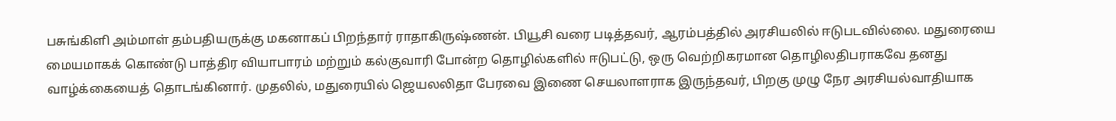பசுங்கிளி அம்மாள் தம்பதியருக்கு மகனாகப் பிறந்தார் ராதாகிருஷ்ணன். பியூசி வரை படித்தவர், ஆரம்பத்தில் அரசியலில் ஈடுபடவில்லை. மதுரையை மையமாகக் கொண்டு பாத்திர வியாபாரம் மற்றும் கல்குவாரி போன்ற தொழில்களில் ஈடுபட்டு, ஒரு வெற்றிகரமான தொழிலதிபராகவே தனது வாழ்க்கையைத் தொடங்கினார். முதலில், மதுரையில் ஜெயலலிதா பேரவை இணை செயலாளராக இருந்தவர், பிறகு முழு நேர அரசியல்வாதியாக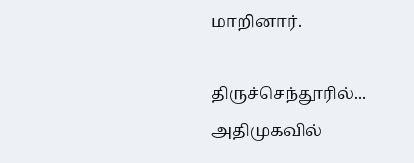மாறினார்.

திருச்செந்தூரில்...
அதிமுகவில்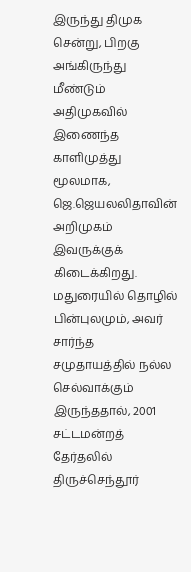இருந்து திமுக சென்று, பிறகு அங்கிருந்து மீண்டும் அதிமுகவில் இணைந்த காளிமுத்து மூலமாக, ஜெ.ஜெயலலிதாவின் அறிமுகம் இவருக்குக் கிடைக்கிறது. மதுரையில் தொழில் பின்புலமும், அவர் சார்ந்த சமுதாயத்தில் நல்ல செல்வாக்கும் இருந்ததால், 2001 சட்டமன்றத் தேர்தலில் திருச்செந்தூர்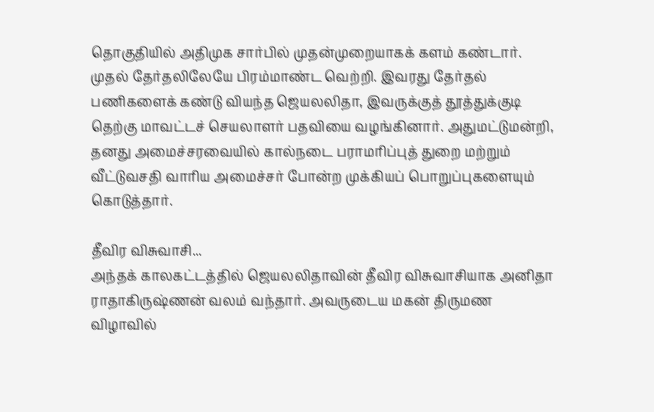தொகுதியில் அதிமுக சார்பில் முதன்முறையாகக் களம் கண்டார். முதல் தேர்தலிலேயே பிரம்மாண்ட வெற்றி. இவரது தேர்தல் பணிகளைக் கண்டு வியந்த ஜெயலலிதா, இவருக்குத் தூத்துக்குடி தெற்கு மாவட்டச் செயலாளர் பதவியை வழங்கினார். அதுமட்டுமன்றி, தனது அமைச்சரவையில் கால்நடை பராமரிப்புத் துறை மற்றும் வீட்டுவசதி வாரிய அமைச்சர் போன்ற முக்கியப் பொறுப்புகளையும் கொடுத்தார்.

தீவிர விசுவாசி...
அந்தக் காலகட்டத்தில் ஜெயலலிதாவின் தீவிர விசுவாசியாக அனிதா ராதாகிருஷ்ணன் வலம் வந்தார். அவருடைய மகன் திருமண விழாவில்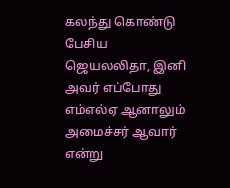கலந்து கொண்டு பேசிய ஜெயலலிதா, இனி அவர் எப்போது எம்எல்ஏ ஆனாலும் அமைச்சர் ஆவார் என்று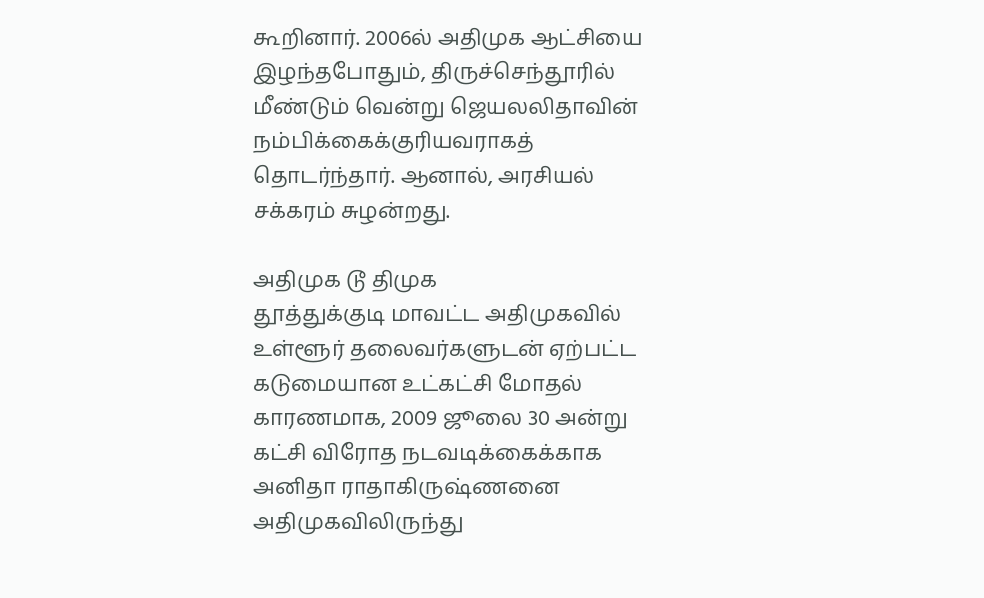கூறினார். 2006ல் அதிமுக ஆட்சியை இழந்தபோதும், திருச்செந்தூரில் மீண்டும் வென்று ஜெயலலிதாவின் நம்பிக்கைக்குரியவராகத் தொடர்ந்தார். ஆனால், அரசியல் சக்கரம் சுழன்றது.

அதிமுக டூ திமுக
தூத்துக்குடி மாவட்ட அதிமுகவில் உள்ளூர் தலைவர்களுடன் ஏற்பட்ட கடுமையான உட்கட்சி மோதல் காரணமாக, 2009 ஜூலை 30 அன்று கட்சி விரோத நடவடிக்கைக்காக அனிதா ராதாகிருஷ்ணனை அதிமுகவிலிருந்து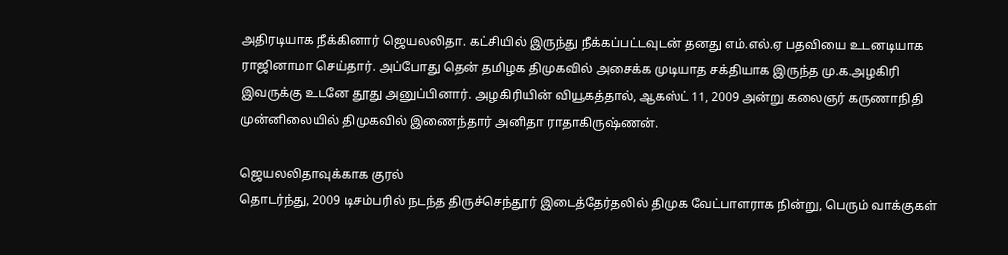அதிரடியாக நீக்கினார் ஜெயலலிதா. கட்சியில் இருந்து நீக்கப்பட்டவுடன் தனது எம்.எல்.ஏ பதவியை உடனடியாக ராஜினாமா செய்தார். அப்போது தென் தமிழக திமுகவில் அசைக்க முடியாத சக்தியாக இருந்த மு.க.அழகிரி இவருக்கு உடனே தூது அனுப்பினார். அழகிரியின் வியூகத்தால், ஆகஸ்ட் 11, 2009 அன்று கலைஞர் கருணாநிதி முன்னிலையில் திமுகவில் இணைந்தார் அனிதா ராதாகிருஷ்ணன்.

ஜெயலலிதாவுக்காக குரல்
தொடர்ந்து, 2009 டிசம்பரில் நடந்த திருச்செந்தூர் இடைத்தேர்தலில் திமுக வேட்பாளராக நின்று, பெரும் வாக்குகள்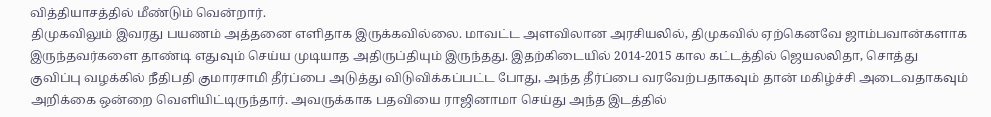வித்தியாசத்தில் மீண்டும் வென்றார்.
திமுகவிலும் இவரது பயணம் அத்தனை எளிதாக இருக்கவில்லை. மாவட்ட அளவிலான அரசியலில், திமுகவில் ஏற்கெனவே ஜாம்பவான்களாக இருந்தவர்களை தாண்டி எதுவும் செய்ய முடியாத அதிருப்தியும் இருந்தது. இதற்கிடையில் 2014-2015 கால கட்டத்தில் ஜெயலலிதா, சொத்து குவிப்பு வழக்கில் நீதிபதி குமாரசாமி தீர்ப்பை அடுத்து விடுவிக்கப்பட்ட போது, அந்த தீர்ப்பை வரவேற்பதாகவும் தான் மகிழ்ச்சி அடைவதாகவும் அறிக்கை ஒன்றை வெளியிட்டிருந்தார். அவருக்காக பதவியை ராஜினாமா செய்து அந்த இடத்தில்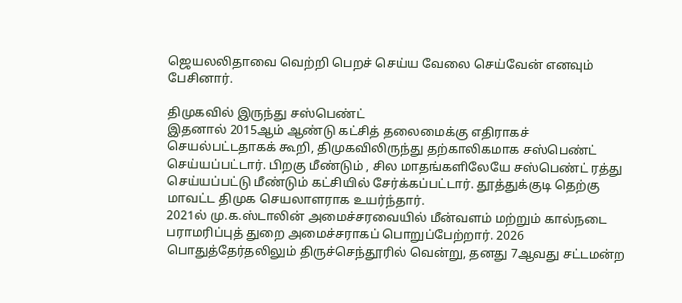ஜெயலலிதாவை வெற்றி பெறச் செய்ய வேலை செய்வேன் எனவும் பேசினார்.

திமுகவில் இருந்து சஸ்பெண்ட்
இதனால் 2015ஆம் ஆண்டு கட்சித் தலைமைக்கு எதிராகச் செயல்பட்டதாகக் கூறி, திமுகவிலிருந்து தற்காலிகமாக சஸ்பெண்ட் செய்யப்பட்டார். பிறகு மீண்டும் , சில மாதங்களிலேயே சஸ்பெண்ட் ரத்து செய்யப்பட்டு மீண்டும் கட்சியில் சேர்க்கப்பட்டார். தூத்துக்குடி தெற்கு மாவட்ட திமுக செயலாளராக உயர்ந்தார்.
2021ல் மு.க.ஸ்டாலின் அமைச்சரவையில் மீன்வளம் மற்றும் கால்நடை பராமரிப்புத் துறை அமைச்சராகப் பொறுப்பேற்றார். 2026 பொதுத்தேர்தலிலும் திருச்செந்தூரில் வென்று, தனது 7ஆவது சட்டமன்ற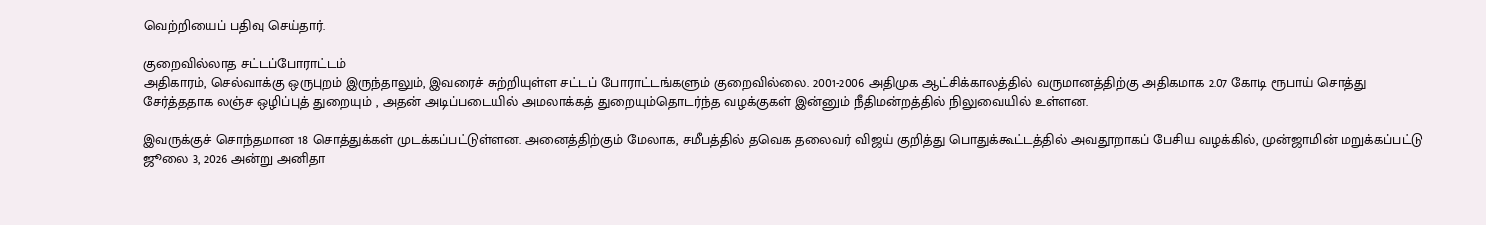வெற்றியைப் பதிவு செய்தார்.

குறைவில்லாத சட்டப்போராட்டம்
அதிகாரம், செல்வாக்கு ஒருபுறம் இருந்தாலும், இவரைச் சுற்றியுள்ள சட்டப் போராட்டங்களும் குறைவில்லை. 2001-2006 அதிமுக ஆட்சிக்காலத்தில் வருமானத்திற்கு அதிகமாக 2.07 கோடி ரூபாய் சொத்து சேர்த்ததாக லஞ்ச ஒழிப்புத் துறையும் , அதன் அடிப்படையில் அமலாக்கத் துறையும்தொடர்ந்த வழக்குகள் இன்னும் நீதிமன்றத்தில் நிலுவையில் உள்ளன.

இவருக்குச் சொந்தமான 18 சொத்துக்கள் முடக்கப்பட்டுள்ளன. அனைத்திற்கும் மேலாக, சமீபத்தில் தவெக தலைவர் விஜய் குறித்து பொதுக்கூட்டத்தில் அவதூறாகப் பேசிய வழக்கில், முன்ஜாமின் மறுக்கப்பட்டு ஜூலை 3, 2026 அன்று அனிதா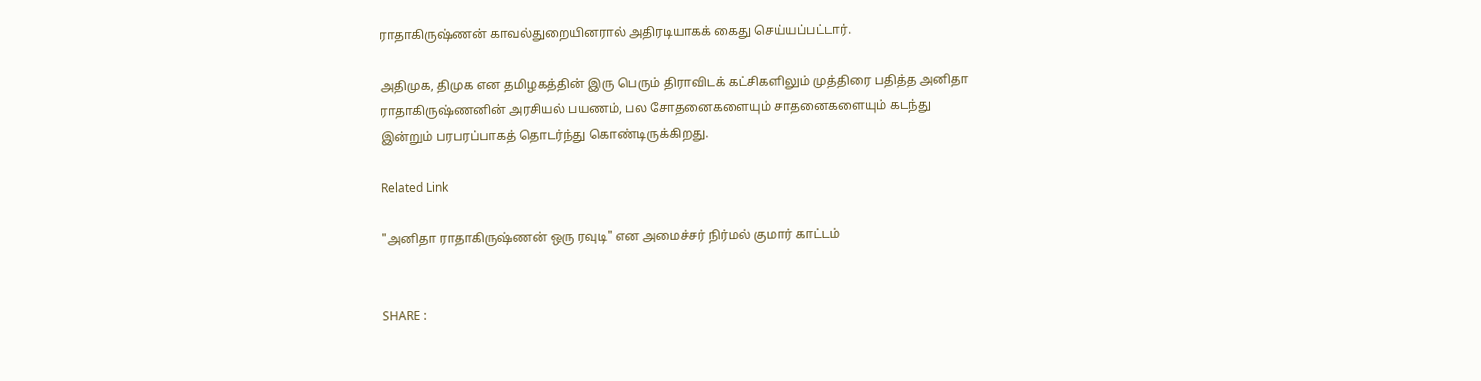ராதாகிருஷ்ணன் காவல்துறையினரால் அதிரடியாகக் கைது செய்யப்பட்டார்.

அதிமுக, திமுக என தமிழகத்தின் இரு பெரும் திராவிடக் கட்சிகளிலும் முத்திரை பதித்த அனிதா ராதாகிருஷ்ணனின் அரசியல் பயணம், பல சோதனைகளையும் சாதனைகளையும் கடந்து இன்றும் பரபரப்பாகத் தொடர்ந்து கொண்டிருக்கிறது.

Related Link

"அனிதா ராதாகிருஷ்ணன் ஒரு ரவுடி" என அமைச்சர் நிர்மல் குமார் காட்டம்


SHARE :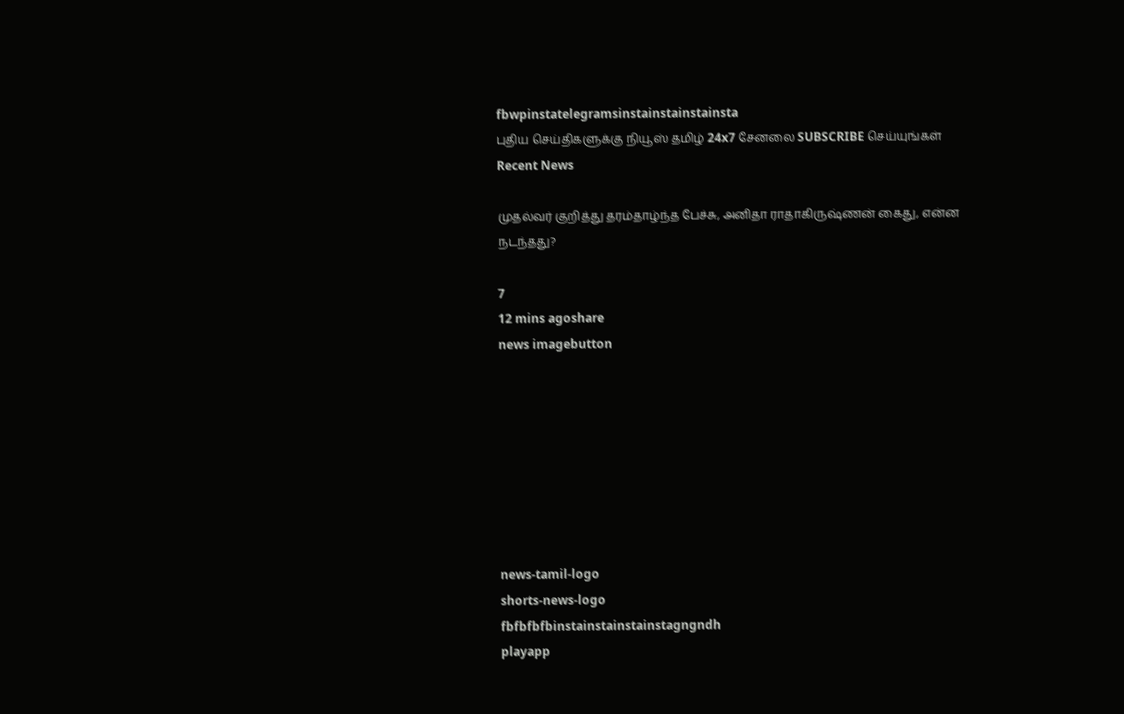fbwpinstatelegramsinstainstainstainsta
புதிய செய்திகளுக்கு நியூஸ் தமிழ் 24x7 சேனலை SUBSCRIBE செய்யுங்கள்
Recent News

முதல்வர் குறித்து தரம்தாழ்ந்த பேச்சு, அனிதா ராதாகிருஷ்ணன் கைது, என்ன நடந்தது?

7
12 mins agoshare
news imagebutton








news-tamil-logo
shorts-news-logo
fbfbfbfbinstainstainstainstagngndh
playapp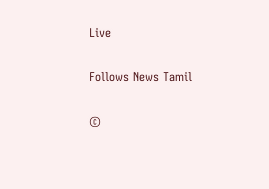Live

Follows News Tamil

©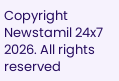Copyright Newstamil 24x7 2026. All rights reserved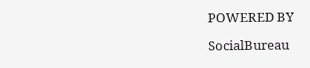POWERED BY

SocialBureau